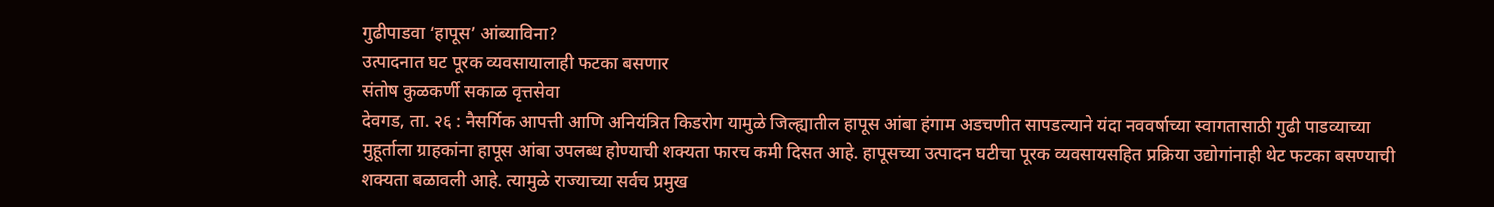गुढीपाडवा ‘हापूस’ आंब्याविना?
उत्पादनात घट पूरक व्यवसायालाही फटका बसणार
संतोष कुळकर्णी सकाळ वृत्तसेवा
देवगड, ता. २६ : नैसर्गिक आपत्ती आणि अनियंत्रित किडरोग यामुळे जिल्ह्यातील हापूस आंबा हंगाम अडचणीत सापडल्याने यंदा नववर्षाच्या स्वागतासाठी गुढी पाडव्याच्या मुहूर्ताला ग्राहकांना हापूस आंबा उपलब्ध होण्याची शक्यता फारच कमी दिसत आहे. हापूसच्या उत्पादन घटीचा पूरक व्यवसायसहित प्रक्रिया उद्योगांनाही थेट फटका बसण्याची शक्यता बळावली आहे. त्यामुळे राज्याच्या सर्वच प्रमुख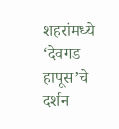शहरांमध्ये ‘देवगड हापूस’चे दर्शन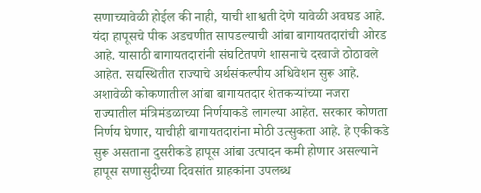सणाच्यावेळी होईल की नाही, याची शाश्वती देणे यावेळी अवघड आहे.
यंदा हापूसचे पीक अडचणीत सापडल्याची आंबा बागायतदारांची ओरड आहे. यासाठी बागायतदारांनी संघटितपणे शासनाचे दरवाजे ठोठावले आहेत. सद्यस्थितीत राज्याचे अर्थसंकल्पीय अधिवेशन सुरू आहे. अशावेळी कोकणातील आंबा बागायतदार शेतकऱ्यांच्या नजरा राज्यातील मंत्रिमंडळाच्या निर्णयाकडे लागल्या आहेत. सरकार कोणता निर्णय घेणार, याचीही बागायतदारांना मोठी उत्सुकता आहे. हे एकीकडे सुरू असताना दुसरीकडे हापूस आंबा उत्पादन कमी होणार असल्याने हापूस सणासुदीच्या दिवसांत ग्राहकांना उपलब्ध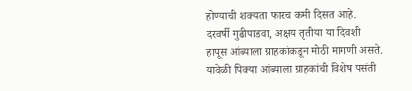होण्याची शक्यता फारच कमी दिसत आहे. दरवर्षी गुढीपाडवा, अक्षय तृतीया या दिवशी हापूस आंब्याला ग्राहकांकडून मोठी मागणी असते.
यावेळी पिक्या आंब्याला ग्राहकांची विशेष पसंती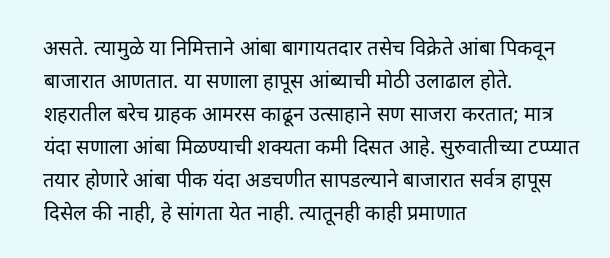असते. त्यामुळे या निमित्ताने आंबा बागायतदार तसेच विक्रेते आंबा पिकवून बाजारात आणतात. या सणाला हापूस आंब्याची मोठी उलाढाल होते. शहरातील बरेच ग्राहक आमरस काढून उत्साहाने सण साजरा करतात; मात्र यंदा सणाला आंबा मिळण्याची शक्यता कमी दिसत आहे. सुरुवातीच्या टप्प्यात तयार होणारे आंबा पीक यंदा अडचणीत सापडल्याने बाजारात सर्वत्र हापूस दिसेल की नाही, हे सांगता येत नाही. त्यातूनही काही प्रमाणात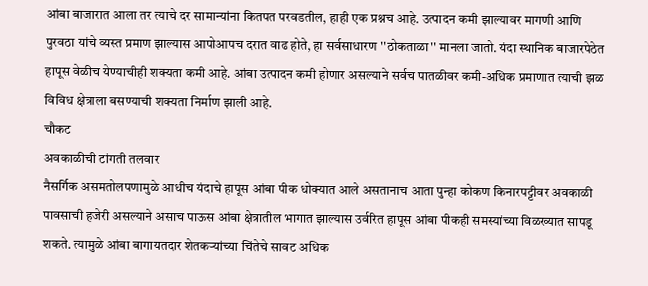आंबा बाजारात आला तर त्याचे दर सामान्यांना कितपत परवडतील, हाही एक प्रश्नच आहे. उत्पादन कमी झाल्यावर मागणी आणि पुरवठा यांचे व्यस्त प्रमाण झाल्यास आपोआपच दरात वाढ होते, हा सर्वसाधारण ''ठोकताळा'' मानला जातो. यंदा स्थानिक बाजारपेठेत हापूस वेळीच येण्याचीही शक्यता कमी आहे. आंबा उत्पादन कमी होणार असल्याने सर्वच पातळीवर कमी-अधिक प्रमाणात त्याची झळ विविध क्षेत्राला बसण्याची शक्यता निर्माण झाली आहे.
चौकट
अवकाळीची टांगती तलवार
नैसर्गिक असमतोलपणामुळे आधीच यंदाचे हापूस आंबा पीक धोक्यात आले असतानाच आता पुन्हा कोकण किनारपट्टीवर अवकाळी पावसाची हजेरी असल्याने असाच पाऊस आंबा क्षेत्रातील भागात झाल्यास उर्वरित हापूस आंबा पीकही समस्यांच्या विळख्यात सापडू शकते. त्यामुळे आंबा बागायतदार शेतकऱ्यांच्या चिंतेचे सावट अधिक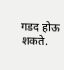गडद होऊ शकते.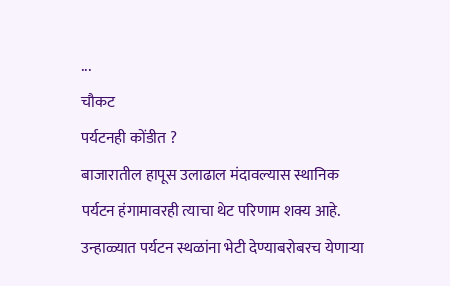...
चौकट
पर्यटनही कोंडीत ?
बाजारातील हापूस उलाढाल मंदावल्यास स्थानिक पर्यटन हंगामावरही त्याचा थेट परिणाम शक्य आहे. उन्हाळ्यात पर्यटन स्थळांना भेटी देण्याबरोबरच येणाऱ्या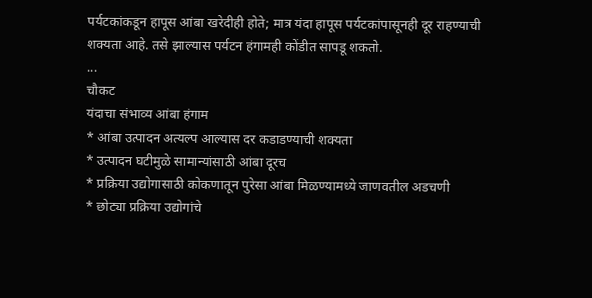पर्यटकांकडून हापूस आंबा खरेदीही होते; मात्र यंदा हापूस पर्यटकांपासूनही दूर राहण्याची शक्यता आहे. तसे झाल्यास पर्यटन हंगामही कोंडीत सापडू शकतो.
...
चौकट
यंदाचा संभाव्य आंबा हंगाम
* आंबा उत्पादन अत्यल्प आल्यास दर कडाडण्याची शक्यता
* उत्पादन घटीमुळे सामान्यांसाठी आंबा दूरच
* प्रक्रिया उद्योगासाठी कोकणातून पुरेसा आंबा मिळण्यामध्ये जाणवतील अडचणी
* छोट्या प्रक्रिया उद्योगांचे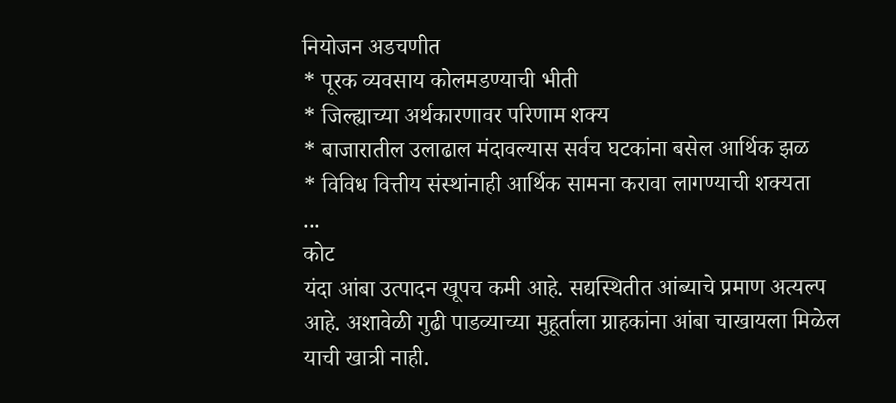नियोजन अडचणीत
* पूरक व्यवसाय कोलमडण्याची भीती
* जिल्ह्याच्या अर्थकारणावर परिणाम शक्य
* बाजारातील उलाढाल मंदावल्यास सर्वच घटकांना बसेल आर्थिक झळ
* विविध वित्तीय संस्थांनाही आर्थिक सामना करावा लागण्याची शक्यता
...
कोट
यंदा आंबा उत्पादन खूपच कमी आहे. सद्यस्थितीत आंब्याचे प्रमाण अत्यल्प आहे. अशावेळी गुढी पाडव्याच्या मुहूर्ताला ग्राहकांना आंबा चाखायला मिळेल याची खात्री नाही.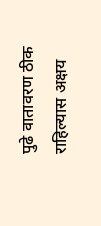पुढे वातावरण ठीक राहिल्यास अक्षय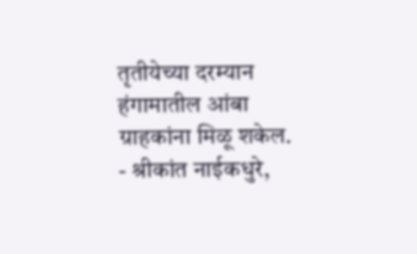तृतीयेच्या दरम्यान हंगामातील आंबा ग्राहकांना मिळू शकेल.
- श्रीकांत नाईकधुरे,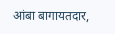आंबा बागायतदार,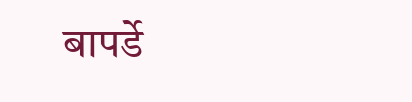बापर्डे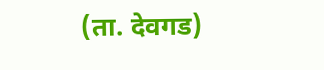(ता. देवगड)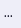...